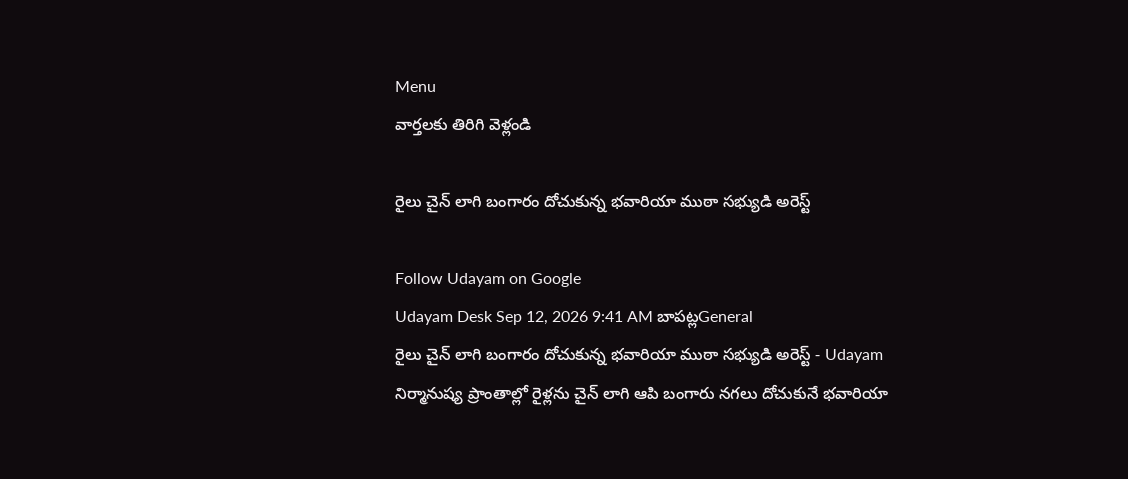Menu
వార్తలకు తిరిగి వెళ్లండి

రైలు చైన్‌ లాగి బంగారం దోచుకున్న భవారియా ముఠా సభ్యుడి అరెస్ట్

Follow Udayam on Google
Udayam Desk Sep 12, 2026 9:41 AM బాపట్లGeneral
రైలు చైన్‌ లాగి బంగారం దోచుకున్న భవారియా ముఠా సభ్యుడి అరెస్ట్ - Udayam
నిర్మానుష్య ప్రాంతాల్లో రైళ్లను చైన్‌ లాగి ఆపి బంగారు నగలు దోచుకునే భవారియా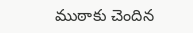ముఠాకు చెందిన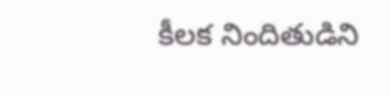కీలక నిందితుడిని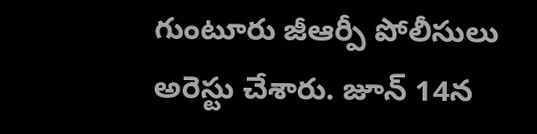గుంటూరు జీఆర్పీ పోలీసులు అరెస్టు చేశారు. జూన్‌ 14న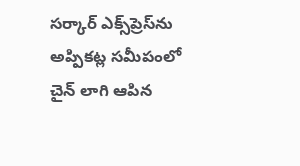సర్కార్‌ ఎక్స్‌ప్రెస్‌ను అప్పికట్ల సమీపంలో చైన్‌ లాగి ఆపిన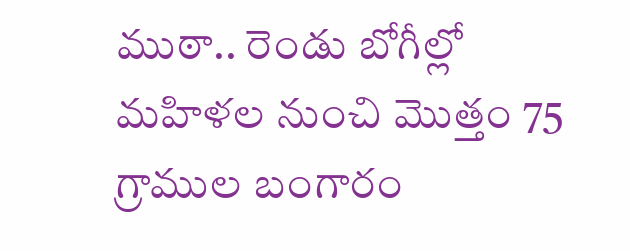ముఠా.. రెండు బోగీల్లో మహిళల నుంచి మొత్తం 75 గ్రాముల బంగారం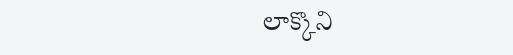లాక్కొని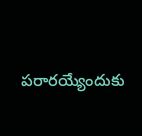పరారయ్యేందుకు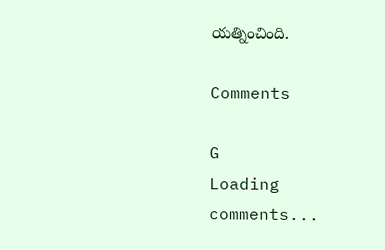యత్నించింది.

Comments

G
Loading comments...